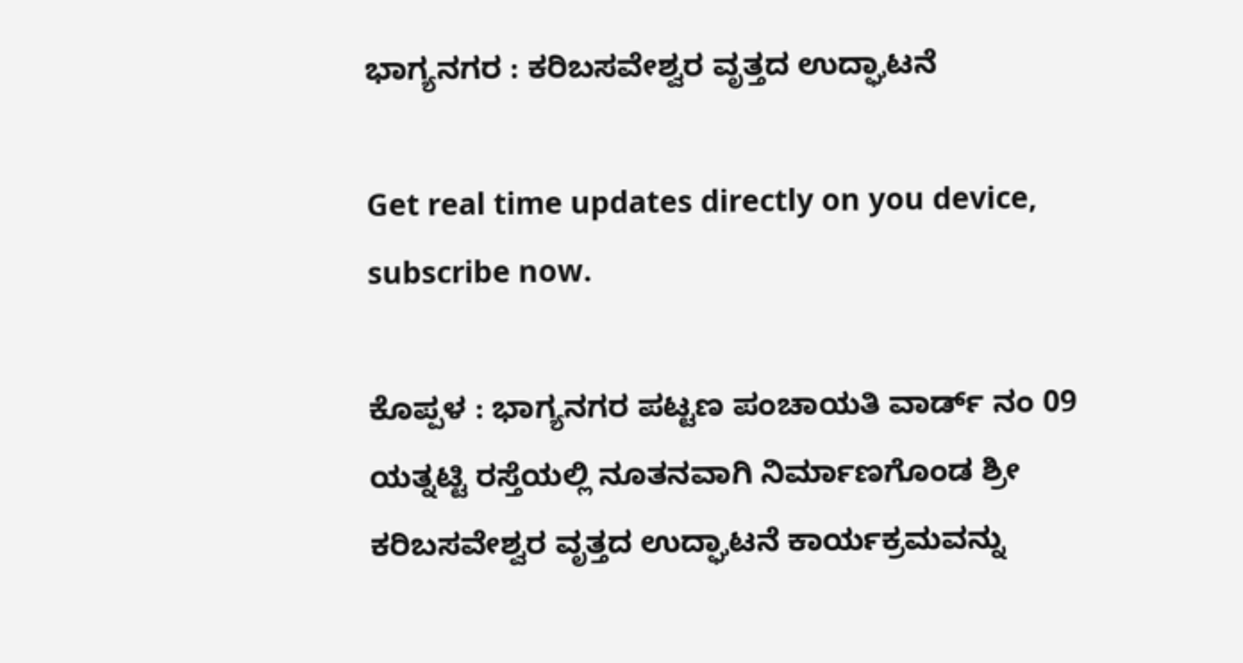ಭಾಗ್ಯನಗರ : ಕರಿಬಸವೇಶ್ವರ ವೃತ್ತದ ಉದ್ಘಾಟನೆ

Get real time updates directly on you device, subscribe now.

ಕೊಪ್ಪಳ : ಭಾಗ್ಯನಗರ ಪಟ್ಟಣ ಪಂಚಾಯತಿ ವಾರ್ಡ್ ನಂ 09 ಯತ್ನಟ್ಟಿ ರಸ್ತೆಯಲ್ಲಿ ನೂತನವಾಗಿ ನಿರ್ಮಾಣಗೊಂಡ ಶ್ರೀ ಕರಿಬಸವೇಶ್ವರ ವೃತ್ತದ ಉದ್ಘಾಟನೆ ಕಾರ್ಯಕ್ರಮವನ್ನು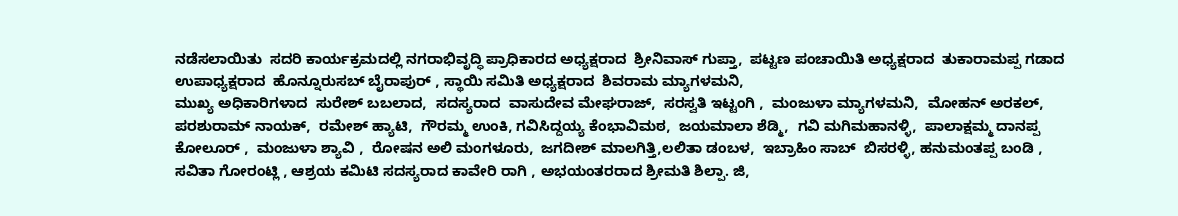ನಡೆಸಲಾಯಿತು  ಸದರಿ ಕಾರ್ಯಕ್ರಮದಲ್ಲಿ ನಗರಾಭಿವೃದ್ಧಿ ಪ್ರಾಧಿಕಾರದ ಅಧ್ಯಕ್ಷರಾದ  ಶ್ರೀನಿವಾಸ್ ಗುಪ್ತಾ,  ಪಟ್ಟಣ ಪಂಚಾಯಿತಿ ಅಧ್ಯಕ್ಷರಾದ  ತುಕಾರಾಮಪ್ಪ ಗಡಾದ ಉಪಾಧ್ಯಕ್ಷರಾದ  ಹೊನ್ನೂರುಸಬ್ ಬೈರಾಪುರ್ , ಸ್ಥಾಯಿ ಸಮಿತಿ ಅಧ್ಯಕ್ಷರಾದ  ಶಿವರಾಮ ಮ್ಯಾಗಳಮನಿ,
ಮುಖ್ಯ ಅಧಿಕಾರಿಗಳಾದ  ಸುರೇಶ್ ಬಬಲಾದ,  ಸದಸ್ಯರಾದ  ವಾಸುದೇವ ಮೇಘರಾಜ್,  ಸರಸ್ವತಿ ಇಟ್ಟಂಗಿ ,  ಮಂಜುಳಾ ಮ್ಯಾಗಳಮನಿ,  ಮೋಹನ್ ಅರಕಲ್,  ಪರಶುರಾಮ್ ನಾಯಕ್,  ರಮೇಶ್ ಹ್ಯಾಟಿ,  ಗೌರಮ್ಮ ಉಂಕಿ, ಗವಿಸಿದ್ದಯ್ಯ ಕೆಂಭಾವಿಮಠ,  ಜಯಮಾಲಾ ಶೆಡ್ಮಿ,  ಗವಿ ಮಗಿಮಹಾನಳ್ಳಿ,  ಪಾಲಾಕ್ಷಮ್ಮ ದಾನಪ್ಪ ಕೋಲೂರ್ ,  ಮಂಜುಳಾ ಶ್ಯಾವಿ ,  ರೋಷನ ಅಲಿ ಮಂಗಳೂರು,  ಜಗದೀಶ್ ಮಾಲಗಿತ್ತಿ,ಲಲಿತಾ ಡಂಬಳ,  ಇಬ್ರಾಹಿಂ ಸಾಬ್  ಬಿಸರಳ್ಳಿ, ಹನುಮಂತಪ್ಪ ಬಂಡಿ ,  ಸವಿತಾ ಗೋರಂಟ್ಲಿ , ಆಶ್ರಯ ಕಮಿಟಿ ಸದಸ್ಯರಾದ ಕಾವೇರಿ ರಾಗಿ , ಅಭಯಂತರರಾದ ಶ್ರೀಮತಿ ಶಿಲ್ಪಾ. ಜಿ,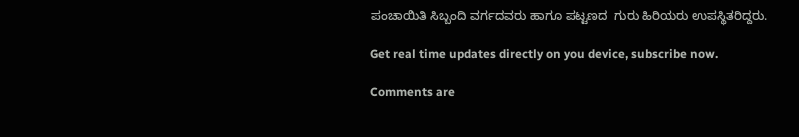ಪಂಚಾಯಿತಿ ಸಿಬ್ಬಂದಿ ವರ್ಗದವರು ಹಾಗೂ ಪಟ್ಟಣದ  ಗುರು ಹಿರಿಯರು ಉಪಸ್ಥಿತರಿದ್ದರು.

Get real time updates directly on you device, subscribe now.

Comments are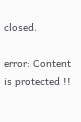closed.

error: Content is protected !!